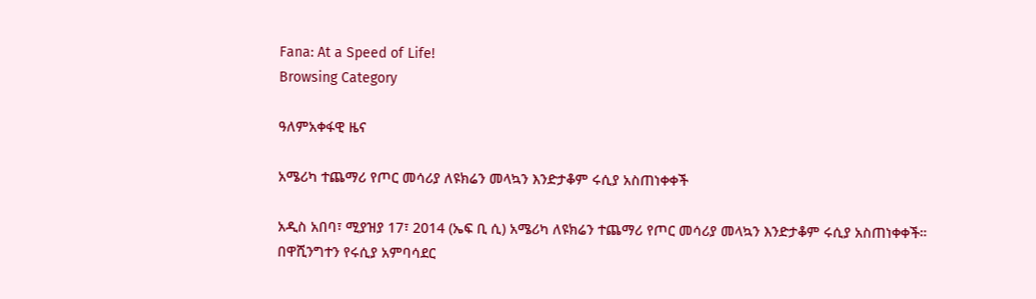Fana: At a Speed of Life!
Browsing Category

ዓለምአቀፋዊ ዜና

አሜሪካ ተጨማሪ የጦር መሳሪያ ለዩክሬን መላኳን እንድታቆም ሩሲያ አስጠነቀቀች

አዲስ አበባ፣ ሚያዝያ 17፣ 2014 (ኤፍ ቢ ሲ) አሜሪካ ለዩክሬን ተጨማሪ የጦር መሳሪያ መላኳን እንድታቆም ሩሲያ አስጠነቀቀች። በዋሺንግተን የሩሲያ አምባሳደር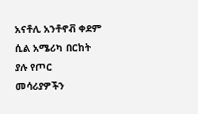አናቶሊ አንቶኖቭ ቀደም ሲል አሜሪካ በርከት ያሉ የጦር መሳሪያዎችን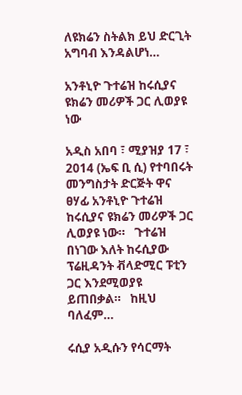ለዩክሬን ስትልክ ይህ ድርጊት አግባብ እንዳልሆነ…

አንቶኒዮ ጉተሬዝ ከሩሲያና ዩክሬን መሪዎች ጋር ሊወያዩ ነው

አዲስ አበባ ፣ ሚያዝያ 17 ፣ 2014 (ኤፍ ቢ ሲ) የተባበሩት መንግስታት ድርጅት ዋና ፀሃፊ አንቶኒዮ ጉተሬዝ ከሩሲያና ዩክሬን መሪዎች ጋር ሊወያዩ ነው።   ጉተሬዝ በነገው እለት ከሩሲያው ፕሬዚዳንት ቭላድሚር ፑቲን ጋር እንደሚወያዩ ይጠበቃል።   ከዚህ ባለፈም…

ሩሲያ አዲሱን የሳርማት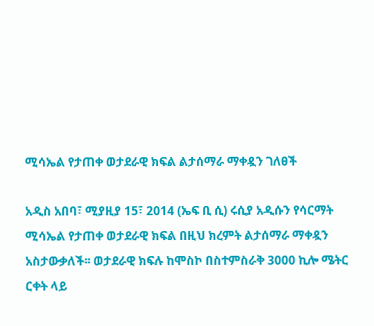ሚሳኤል የታጠቀ ወታደራዊ ክፍል ልታሰማራ ማቀዷን ገለፀች

አዲስ አበባ፣ ሚያዚያ 15፣ 2014 (ኤፍ ቢ ሲ) ሩሲያ አዲሱን የሳርማት ሚሳኤል የታጠቀ ወታደራዊ ክፍል በዚህ ክረምት ልታሰማራ ማቀዷን አስታውቃለች፡፡ ወታደራዊ ክፍሉ ከሞስኮ በስተምስራቅ 3000 ኪሎ ሜትር ርቀት ላይ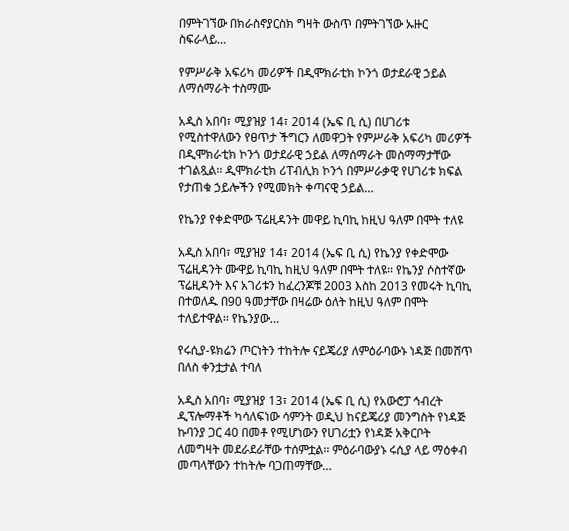በምትገኘው በክራስኖያርስክ ግዛት ውስጥ በምትገኘው ኡዙር ስፍራላይ…

የምሥራቅ አፍሪካ መሪዎች በዲሞክራቲክ ኮንጎ ወታደራዊ ኃይል ለማሰማራት ተስማሙ

አዲስ አበባ፣ ሚያዝያ 14፣ 2014 (ኤፍ ቢ ሲ) በሀገሪቱ የሚስተዋለውን የፀጥታ ችግርን ለመዋጋት የምሥራቅ አፍሪካ መሪዎች በዲሞክራቲክ ኮንጎ ወታደራዊ ኃይል ለማሰማራት መስማማታቸው ተገልጿል፡፡ ዲሞክራቲክ ሪፐብሊክ ኮንጎ በምሥራቃዊ የሀገሪቱ ክፍል የታጠቁ ኃይሎችን የሚመክት ቀጣናዊ ኃይል…

የኬንያ የቀድሞው ፕሬዚዳንት መዋይ ኪባኪ ከዚህ ዓለም በሞት ተለዩ

አዲስ አበባ፣ ሚያዝያ 14፣ 2014 (ኤፍ ቢ ሲ) የኬንያ የቀድሞው ፕሬዚዳንት ሙዋይ ኪባኪ ከዚህ ዓለም በሞት ተለዩ፡፡ የኬንያ ሶስተኛው ፕሬዚዳንት እና አገሪቱን ከፈረንጆቹ 2003 እስከ 2013 የመሩት ኪባኪ በተወለዱ በ90 ዓመታቸው በዛሬው ዕለት ከዚህ ዓለም በሞት ተለይተዋል፡፡ የኬንያው…

የሩሲያ-ዩክሬን ጦርነትን ተከትሎ ናይጄሪያ ለምዕራባውኑ ነዳጅ በመሸጥ በለስ ቀንቷታል ተባለ

አዲስ አበባ፣ ሚያዝያ 13፣ 2014 (ኤፍ ቢ ሲ) የአውሮፓ ኅብረት ዲፕሎማቶች ካሳለፍነው ሳምንት ወዲህ ከናይጄሪያ መንግስት የነዳጅ ኩባንያ ጋር 40 በመቶ የሚሆነውን የሀገሪቷን የነዳጅ አቅርቦት ለመግዛት መደራደራቸው ተሰምቷል፡፡ ምዕራባውያኑ ሩሲያ ላይ ማዕቀብ መጣላቸውን ተከትሎ ባጋጠማቸው…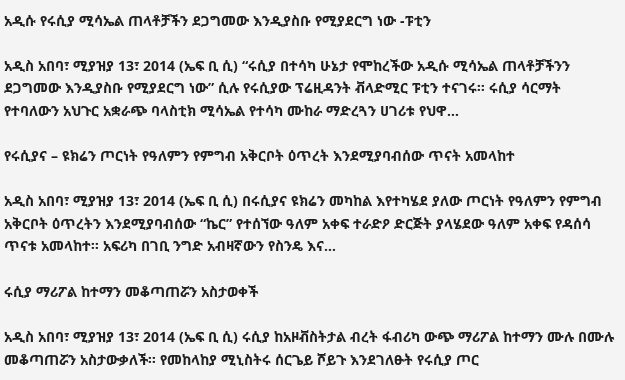አዲሱ የሩሲያ ሚሳኤል ጠላቶቻችን ደጋግመው እንዲያስቡ የሚያደርግ ነው -ፑቲን

አዲስ አበባ፣ ሚያዝያ 13፣ 2014 (ኤፍ ቢ ሲ) “ሩሲያ በተሳካ ሁኔታ የሞከረችው አዲሱ ሚሳኤል ጠላቶቻችንን ደጋግመው እንዲያስቡ የሚያደርግ ነው” ሲሉ የሩሲያው ፕሬዚዳንት ቭላድሚር ፑቲን ተናገሩ፡፡ ሩሲያ ሳርማት የተባለውን አህጉር አቋራጭ ባላስቲክ ሚሳኤል የተሳካ ሙከራ ማድረጓን ሀገሪቱ የህዋ…

የሩሲያና – ዩክሬን ጦርነት የዓለምን የምግብ አቅርቦት ዕጥረት እንደሚያባብሰው ጥናት አመላከተ

አዲስ አበባ፣ ሚያዝያ 13፣ 2014 (ኤፍ ቢ ሲ) በሩሲያና ዩክሬን መካከል እየተካሄደ ያለው ጦርነት የዓለምን የምግብ አቅርቦት ዕጥረትን እንደሚያባብሰው “ኬር” የተሰኘው ዓለም አቀፍ ተራድዖ ድርጅት ያላሄደው ዓለም አቀፍ የዳሰሳ ጥናቱ አመላከተ፡፡ አፍሪካ በገቢ ንግድ አብዛኛውን የስንዴ እና…

ሩሲያ ማሪፖል ከተማን መቆጣጠሯን አስታወቀች

አዲስ አበባ፣ ሚያዝያ 13፣ 2014 (ኤፍ ቢ ሲ) ሩሲያ ከአዞቭስትታል ብረት ፋብሪካ ውጭ ማሪፖል ከተማን ሙሉ በሙሉ መቆጣጠሯን አስታውቃለች፡፡ የመከላከያ ሚኒስትሩ ሰርጌይ ሾይጉ እንደገለፁት የሩሲያ ጦር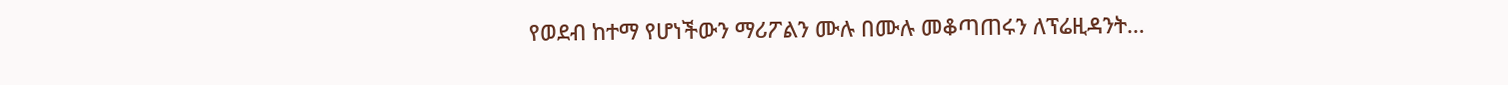የወደብ ከተማ የሆነችውን ማሪፖልን ሙሉ በሙሉ መቆጣጠሩን ለፕሬዚዳንት…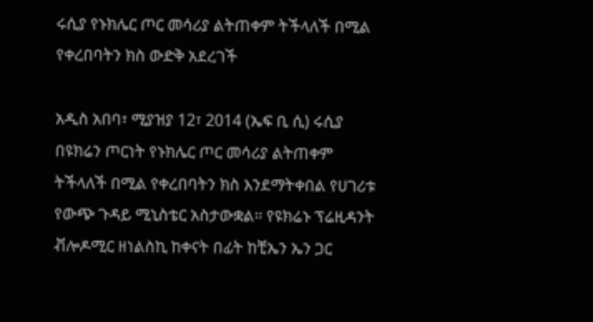ሩሲያ የኑክሌር ጦር መሳሪያ ልትጠቀም ትችላለች በሚል የቀረበባትን ክስ ውድቅ አደረገች

አዲስ አበባ፣ ሚያዝያ 12፣ 2014 (ኤፍ ቢ ሲ) ሩሲያ በዩክሬን ጦርነት የኑክሌር ጦር መሳሪያ ልትጠቀም ትችላለች በሚል የቀረበባትን ክስ እንደማትቀበል የሀገሪቱ የውጭ ጉዳይ ሚኒስቴር አስታውቋል፡፡ የዩክሬኑ ፕሬዚዳንት ቭሎዶሚር ዘነልስኪ ከቀናት በፊት ከቺኤን ኤን ጋር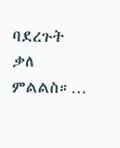ባደረጉት ቃለ ምልልስ።…